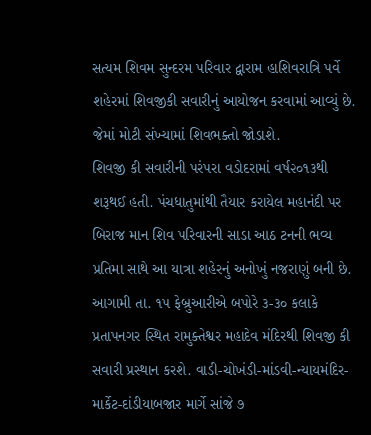સત્યમ શિવમ સુન્દરમ પરિવાર દ્વારામ હાશિવરાત્રિ પર્વે શહેરમાં શિવજીકી સવારીનું આયોજન કરવામાં આવ્યું છે. જેમાં મોટી સંખ્યામાં શિવભક્તો જોડાશે.
શિવજી કી સવારીની પરંપરા વડોદરામાં વર્ષ૨૦૧૩થી શરૂથઈ હતી. પંચધાતુમાંથી તૈયાર કરાયેલ મહાનંદી પર બિરાજ માન શિવ પરિવારની સાડા આઠ ટનની ભવ્ય પ્રતિમા સાથે આ યાત્રા શહેરનું અનોખું નજરાણું બની છે.
આગામી તા. ૧૫ ફેબ્રુઆરીએ બપોરે ૩-૩૦ કલાકે પ્રતાપનગર સ્થિત રામુક્તેશ્વર મહાદેવ મંદિરથી શિવજી કી સવારી પ્રસ્થાન કરશે. વાડી-ચોખંડી-માંડવી-ન્યાયમંદિર-માર્કેટ-દાંડીયાબજાર માર્ગે સાંજે ૭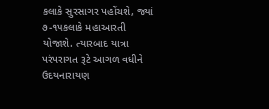કલાકે સુરસાગર પહોંચશે, જ્યાં ૭-૧૫કલાકે મહાઆરતી યોજાશે. ત્યારબાદ યાત્રા પરંપરાગત રૂટે આગળ વધીને ઉદયનારાયણ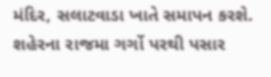મંદિર, સલાટવાડા ખાતે સમાપન કરશે.
શહેરના રાજમા ગર્ગો પરથી પસાર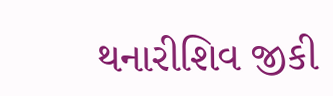થનારીશિવ જીકી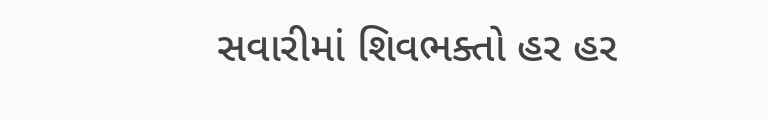સવારીમાં શિવભક્તો હર હર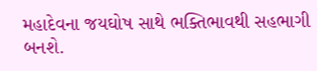મહાદેવના જયઘોષ સાથે ભક્તિભાવથી સહભાગી બનશે.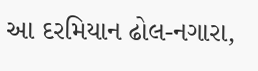આ દરમિયાન ઢોલ-નગારા,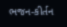ભજન-કીર્તન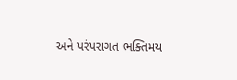અને પરંપરાગત ભક્તિમય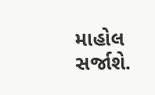માહોલ સર્જાશે.